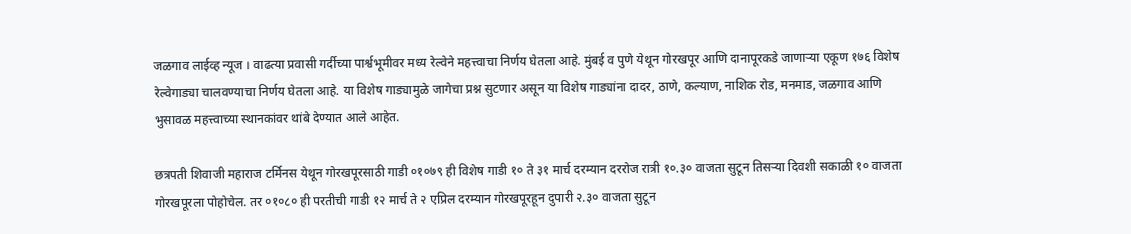जळगाव लाईव्ह न्यूज । वाढत्या प्रवासी गर्दीच्या पार्श्वभूमीवर मध्य रेल्वेने महत्त्वाचा निर्णय घेतला आहे. मुंबई व पुणे येथून गोरखपूर आणि दानापूरकडे जाणाऱ्या एकूण १७६ विशेष रेल्वेगाड्या चालवण्याचा निर्णय घेतला आहे. या विशेष गाड्यामुळे जागेचा प्रश्न सुटणार असून या विशेष गाड्यांना दादर, ठाणे, कल्याण, नाशिक रोड, मनमाड, जळगाव आणि भुसावळ महत्त्वाच्या स्थानकांवर थांबे देण्यात आले आहेत.

छत्रपती शिवाजी महाराज टर्मिनस येथून गोरखपूरसाठी गाडी ०१०७९ ही विशेष गाडी १० ते ३१ मार्च दरम्यान दररोज रात्री १०.३० वाजता सुटून तिसऱ्या दिवशी सकाळी १० वाजता गोरखपूरला पोहोचेल. तर ०१०८० ही परतीची गाडी १२ मार्च ते २ एप्रिल दरम्यान गोरखपूरहून दुपारी २.३० वाजता सुटून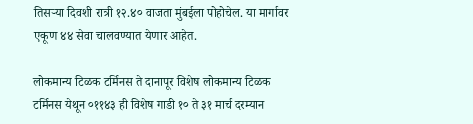तिसऱ्या दिवशी रात्री १२.४० वाजता मुंबईला पोहोचेल. या मार्गावर एकूण ४४ सेवा चालवण्यात येणार आहेत.

लोकमान्य टिळक टर्मिनस ते दानापूर विशेष लोकमान्य टिळक टर्मिनस येथून ०११४३ ही विशेष गाडी १० ते ३१ मार्च दरम्यान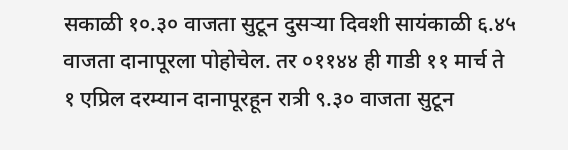सकाळी १०.३० वाजता सुटून दुसऱ्या दिवशी सायंकाळी ६.४५ वाजता दानापूरला पोहोचेल. तर ०११४४ ही गाडी ११ मार्च ते १ एप्रिल दरम्यान दानापूरहून रात्री ९.३० वाजता सुटून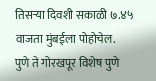तिसऱ्या दिवशी सकाळी ७.४५ वाजता मुंबईला पोहोचेल.
पुणे ते गोरखपूर विशेष पुणे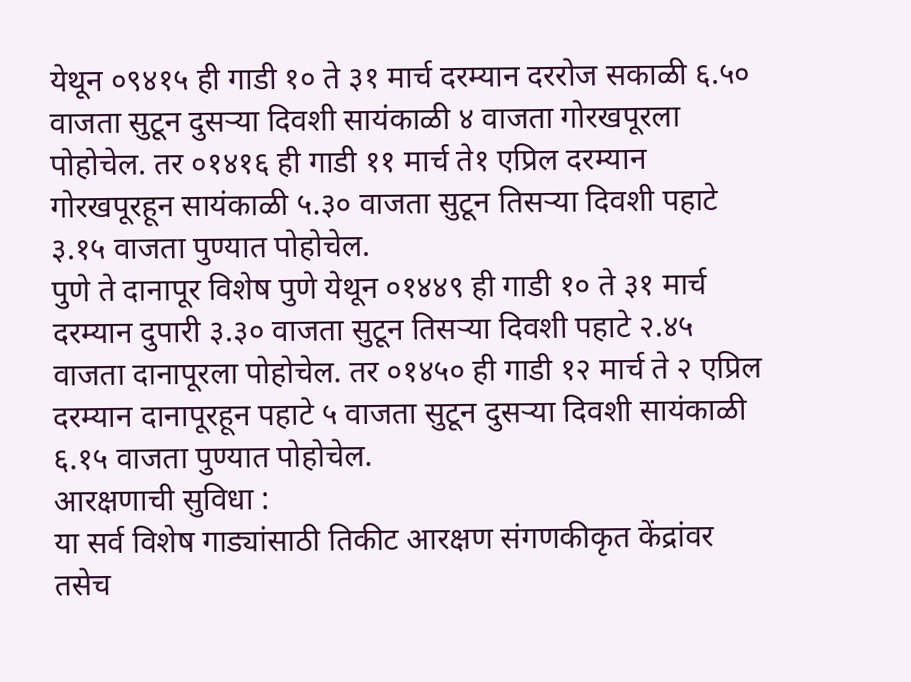येथून ०९४१५ ही गाडी १० ते ३१ मार्च दरम्यान दररोज सकाळी ६.५० वाजता सुटून दुसऱ्या दिवशी सायंकाळी ४ वाजता गोरखपूरला पोहोचेल. तर ०१४१६ ही गाडी ११ मार्च ते१ एप्रिल दरम्यान गोरखपूरहून सायंकाळी ५.३० वाजता सुटून तिसऱ्या दिवशी पहाटे ३.१५ वाजता पुण्यात पोहोचेल.
पुणे ते दानापूर विशेष पुणे येथून ०१४४९ ही गाडी १० ते ३१ मार्च दरम्यान दुपारी ३.३० वाजता सुटून तिसऱ्या दिवशी पहाटे २.४५ वाजता दानापूरला पोहोचेल. तर ०१४५० ही गाडी १२ मार्च ते २ एप्रिल दरम्यान दानापूरहून पहाटे ५ वाजता सुटून दुसऱ्या दिवशी सायंकाळी ६.१५ वाजता पुण्यात पोहोचेल.
आरक्षणाची सुविधा :
या सर्व विशेष गाड्यांसाठी तिकीट आरक्षण संगणकीकृत केंद्रांवर तसेच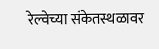रेल्वेच्या संकेतस्थळावर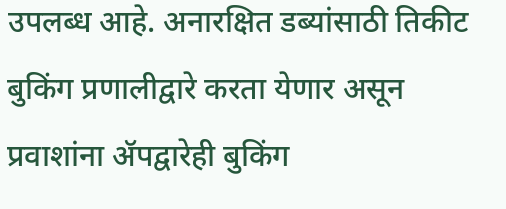उपलब्ध आहे. अनारक्षित डब्यांसाठी तिकीट बुकिंग प्रणालीद्वारे करता येणार असून प्रवाशांना ॲपद्वारेही बुकिंग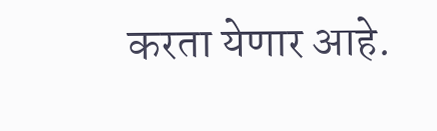करता येणार आहे.